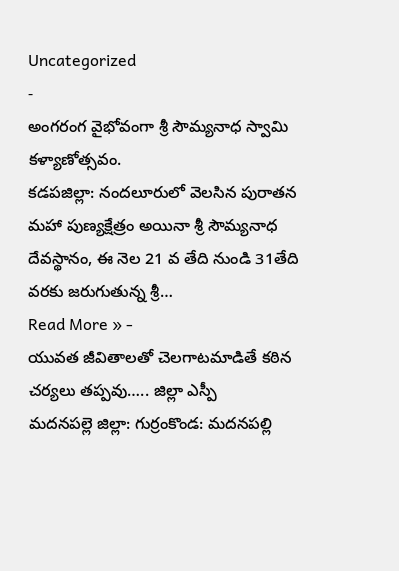Uncategorized
-
అంగరంగ వైభోవంగా శ్రీ సౌమ్యనాధ స్వామి కళ్యాణోత్సవం.
కడపజిల్లా: నందలూరులో వెలసిన పురాతన మహా పుణ్యక్షేత్రం అయినా శ్రీ సౌమ్యనాధ దేవస్థానం, ఈ నెల 21 వ తేది నుండి 31తేది వరకు జరుగుతున్న శ్రీ…
Read More » -
యువత జీవితాలతో చెలగాటమాడితే కఠిన చర్యలు తప్పవు….. జిల్లా ఎస్పీ
మదనపల్లె జిల్లా: గుర్రంకొండ: మదనపల్లి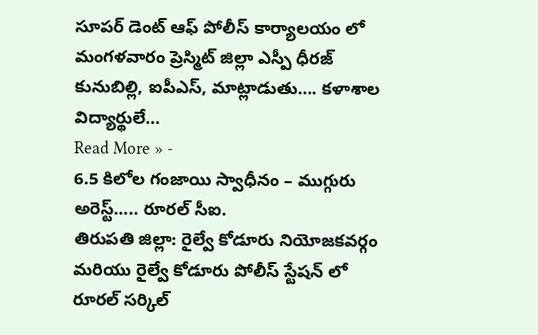సూపర్ డెంట్ ఆఫ్ పోలీస్ కార్యాలయం లో మంగళవారం ప్రెస్మిట్ జిల్లా ఎస్పీ ధీరజ్ కునుబిల్లి, ఐపీఎస్, మాట్లాడుతు…. కళాశాల విద్యార్థులే…
Read More » -
6.5 కిలోల గంజాయి స్వాధీనం – ముగ్గురు అరెస్ట్….. రూరల్ సీఐ.
తిరుపతి జిల్లా: రైల్వే కోడూరు నియోజకవర్గం మరియు రైల్వే కోడూరు పోలీస్ స్టేషన్ లో రూరల్ సర్కిల్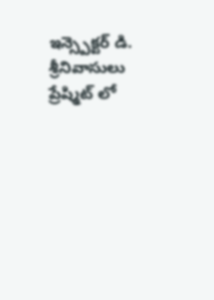ఇన్స్పెక్టర్ డి. శ్రీనివాసులు ప్రేష్మిట్ లో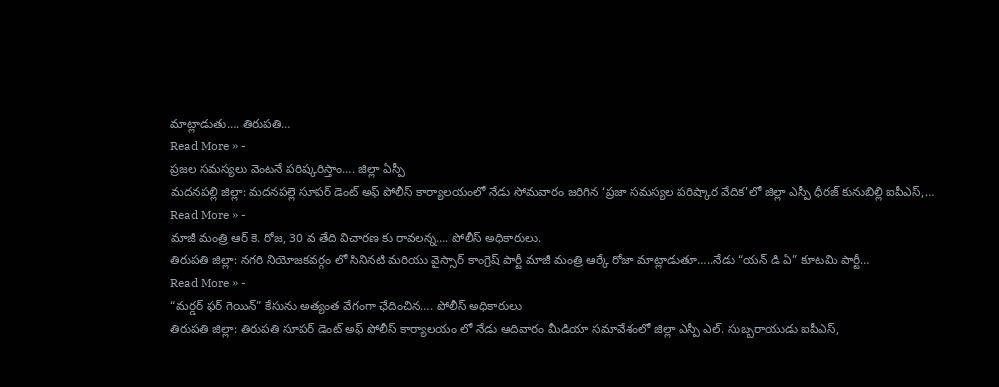మాట్లాడుతు…. తిరుపతి…
Read More » -
ప్రజల సమస్యలు వెంటనే పరిష్కరిస్తాం…. జిల్లా ఏస్పీ
మదనపల్లి జిల్లా: మదనపల్లె సూపర్ డెంట్ అఫ్ పోలీస్ కార్యాలయంలో నేడు సోమవారం జరిగిన ‘ప్రజా సమస్యల పరిష్కార వేదిక’లో జిల్లా ఎస్పీ ధీరజ్ కునుబిల్లి ఐపీఎస్,…
Read More » -
మాజీ మంత్రి ఆర్ కె. రోజ, 30 వ తేది విచారణ కు రావలన్న…. పోలీస్ అధికారులు.
తిరుపతి జిల్లా: నగరి నియోజకవర్గం లో సినినటి మరియు వైస్సార్ కాంగ్రెష్ పార్టీ మాజీ మంత్రి ఆర్కే రోజా మాట్లాడుతూ…..నేడు “యన్ డి ఏ” కూటమి పార్టీ…
Read More » -
“మర్డర్ ఫర్ గెయిన్” కేసును అత్యంత వేగంగా ఛేదించిన…. పోలీస్ అధికారులు
తిరుపతి జిల్లా: తిరుపతి సూపర్ డెంట్ అఫ్ పోలీస్ కార్యాలయం లో నేడు ఆదివారం మీడియా సమావేశంలో జిల్లా ఎస్పీ ఎల్. సుబ్బరాయుడు ఐపీఎస్,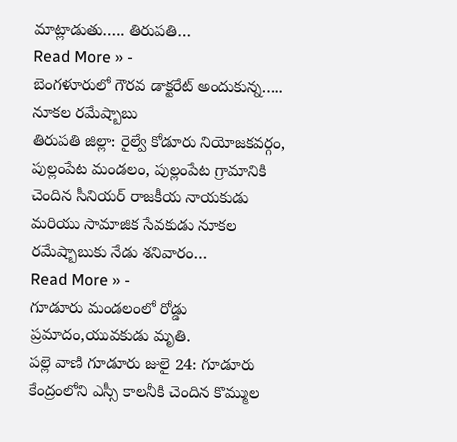మాట్లాడుతు….. తిరుపతి…
Read More » -
బెంగళూరులో గౌరవ డాక్టరేట్ అందుకున్న….. నూకల రమేష్బాబు
తిరుపతి జిల్లా: రైల్వే కోడూరు నియోజకవర్గం, పుల్లంపేట మండలం, పుల్లంపేట గ్రామానికి చెందిన సీనియర్ రాజకీయ నాయకుడు మరియు సామాజిక సేవకుడు నూకల రమేష్బాబుకు నేడు శనివారం…
Read More » -
గూడూరు మండలంలో రోడ్డు ప్రమాదం,యువకుడు మృతి.
పల్లె వాణి గూడూరు జులై 24: గూడూరు కేంద్రంలోని ఎస్సీ కాలనీకి చెందిన కొమ్ముల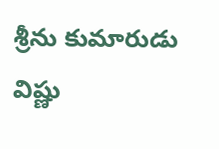శ్రీను కుమారుడు విష్ణు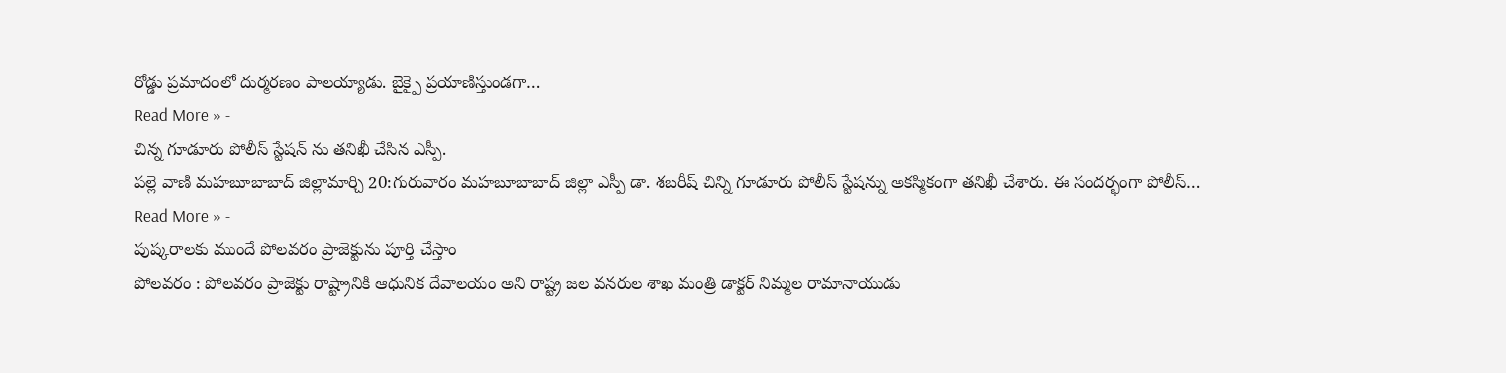రోడ్డు ప్రమాదంలో దుర్మరణం పాలయ్యాడు. బైక్పై ప్రయాణిస్తుండగా…
Read More » -
చిన్న గూడూరు పోలీస్ స్టేషన్ ను తనిఖీ చేసిన ఎస్పీ.
పల్లె వాణి మహబూబాబాద్ జిల్లామార్చి 20:గురువారం మహబూబాబాద్ జిల్లా ఎస్పీ డా. శబరీష్ చిన్ని గూడూరు పోలీస్ స్టేషన్ను అకస్మికంగా తనిఖీ చేశారు. ఈ సందర్భంగా పోలీస్…
Read More » -
పుష్కరాలకు ముందే పోలవరం ప్రాజెక్టును పూర్తి చేస్తాం
పోలవరం : పోలవరం ప్రాజెక్టు రాష్ట్రానికి ఆధునిక దేవాలయం అని రాష్ట్ర జల వనరుల శాఖ మంత్రి డాక్టర్ నిమ్మల రామానాయుడు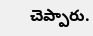చెప్పారు.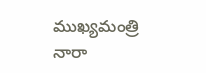ముఖ్యమంత్రి నారా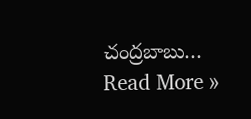చంద్రబాబు…
Read More »